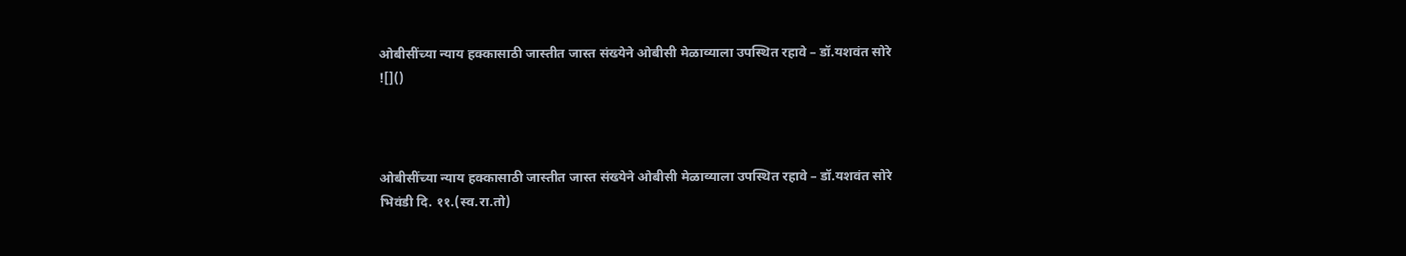ओबीसींच्या न्याय हक्कासाठी जास्तीत जास्त संख्येने ओबीसी मेळाव्याला उपस्थित रहावे – डॉ.यशवंत सोरे
![]()



ओबीसींच्या न्याय हक्कासाठी जास्तीत जास्त संख्येने ओबीसी मेळाव्याला उपस्थित रहावे – डॉ.यशवंत सोरे
भिवंडी दि. ११.(स्व.रा.तो)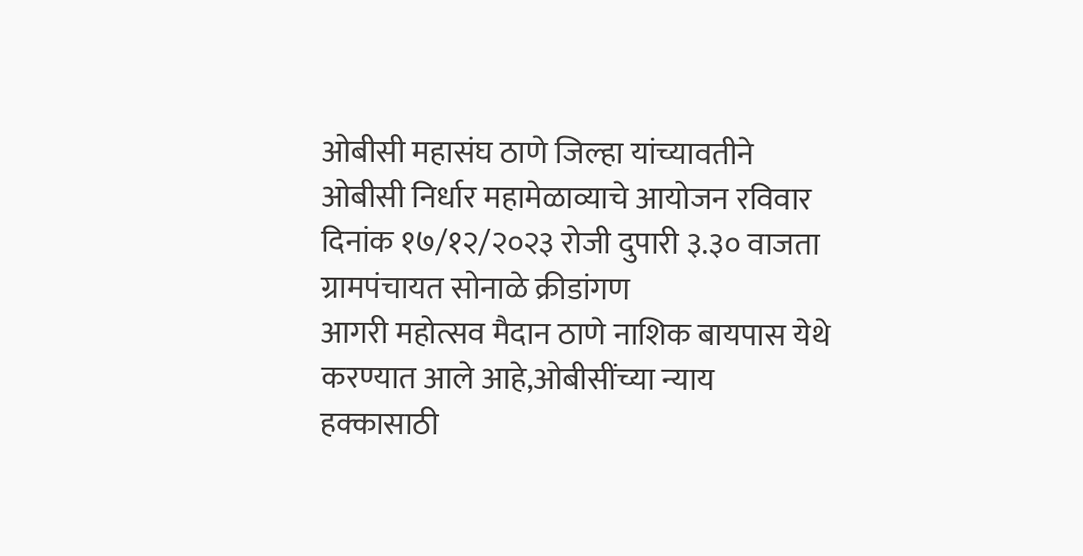ओबीसी महासंघ ठाणे जिल्हा यांच्यावतीने ओबीसी निर्धार महामेळाव्याचे आयोजन रविवार दिनांक १७/१२/२०२३ रोजी दुपारी ३.३० वाजता ग्रामपंचायत सोनाळे क्रीडांगण
आगरी महोत्सव मैदान ठाणे नाशिक बायपास येथे करण्यात आले आहे,ओबीसींच्या न्याय हक्कासाठी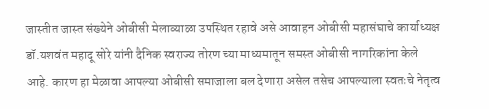जास्तीत जास्त संख्येने ओबीसी मेलाव्याळा उपस्थित रहावे असे आवाहन ओबीसी महासंघाचे कार्याध्यक्ष डॉ.यशवंत महादू सोरे यांनी दैनिक स्वराज्य तोरण च्या माध्यमातून समस्त ओबीसी नागरिकांना केले आहे. कारण हा मेळावा आपल्या ओबीसी समाजाला बल देणारा असेल तसेच आपल्याला स्वतःचे नेतृत्व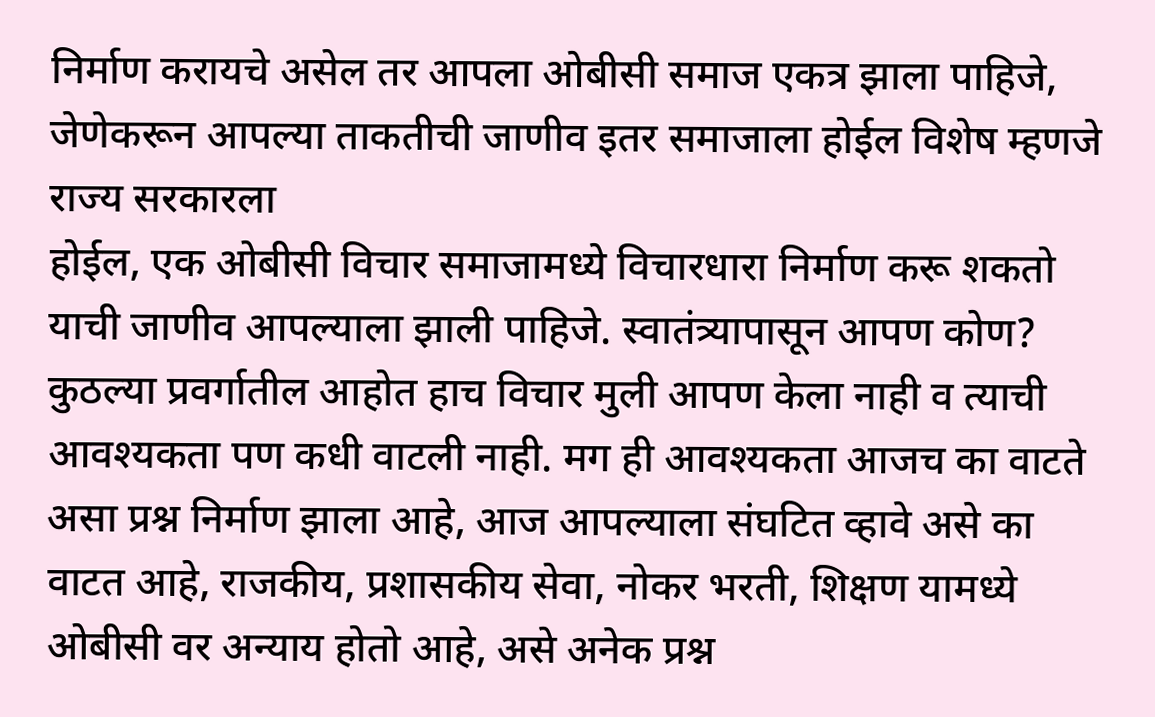निर्माण करायचे असेल तर आपला ओबीसी समाज एकत्र झाला पाहिजे, जेणेकरून आपल्या ताकतीची जाणीव इतर समाजाला होईल विशेष म्हणजे राज्य सरकारला
होईल, एक ओबीसी विचार समाजामध्ये विचारधारा निर्माण करू शकतो याची जाणीव आपल्याला झाली पाहिजे. स्वातंत्र्यापासून आपण कोण? कुठल्या प्रवर्गातील आहोत हाच विचार मुली आपण केला नाही व त्याची आवश्यकता पण कधी वाटली नाही. मग ही आवश्यकता आजच का वाटते असा प्रश्न निर्माण झाला आहे, आज आपल्याला संघटित व्हावे असे का वाटत आहे, राजकीय, प्रशासकीय सेवा, नोकर भरती, शिक्षण यामध्ये ओबीसी वर अन्याय होतो आहे, असे अनेक प्रश्न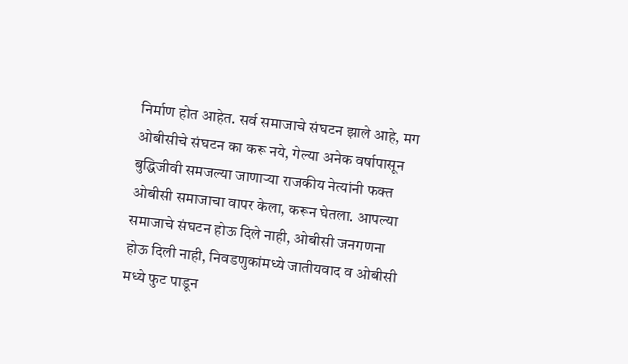निर्माण होत आहेत. सर्व समाजाचे संघटन झाले आहे, मग ओबीसीचे संघटन का करू नये, गेल्या अनेक वर्षापासून बुद्धिजीवी समजल्या जाणाऱ्या राजकीय नेत्यांनी फक्त ओबीसी समाजाचा वापर केला, करून घेतला. आपल्या समाजाचे संघटन होऊ दिले नाही, ओबीसी जनगणना होऊ दिली नाही, निवडणुकांमध्ये जातीयवाद व ओबीसी मध्ये फुट पाडून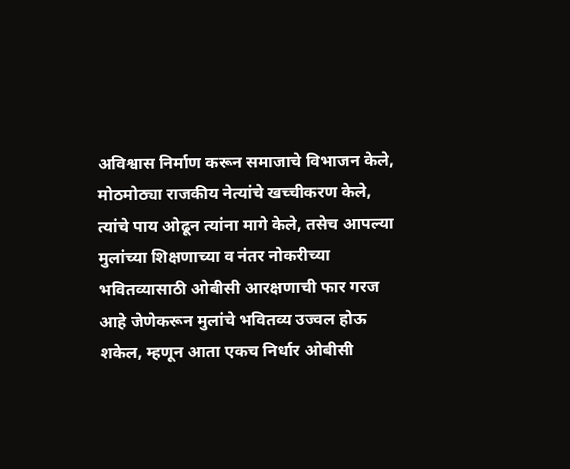अविश्वास निर्माण करून समाजाचे विभाजन केले, मोठमोठ्या राजकीय नेत्यांचे खच्चीकरण केले, त्यांचे पाय ओढून त्यांना मागे केले, तसेच आपल्या मुलांच्या शिक्षणाच्या व नंतर नोकरीच्या भवितव्यासाठी ओबीसी आरक्षणाची फार गरज आहे जेणेकरून मुलांचे भवितव्य उज्वल होऊ शकेल, म्हणून आता एकच निर्धार ओबीसी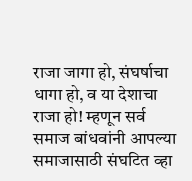राजा जागा हो, संघर्षाचा धागा हो, व या देशाचा राजा हो! म्हणून सर्व समाज बांधवांनी आपल्या समाजासाठी संघटित व्हा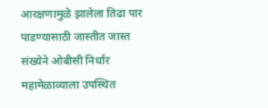आरक्षणामुळे झालेला तिढा पार पाडण्यासाठी जास्तीत जास्त संख्येने ओबीसी निर्धार महामेळाव्याला उपस्थित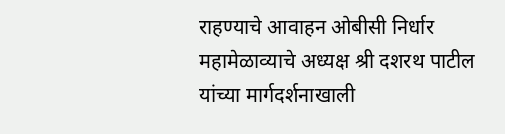राहण्याचे आवाहन ओबीसी निर्धार महामेळाव्याचे अध्यक्ष श्री दशरथ पाटील यांच्या मार्गदर्शनाखाली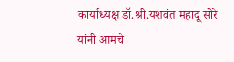कार्याध्यक्ष डॉ.श्री.यशवंत महादू सोरे यांनी आमचे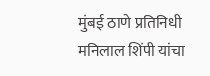मुंबई ठाणे प्रतिनिधी मनिलाल शिंपी यांचा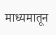माध्यमातून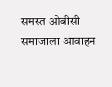समस्त ओबीसी समाजाला आवाहन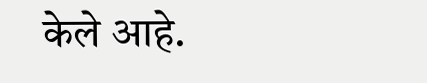केले आहे.